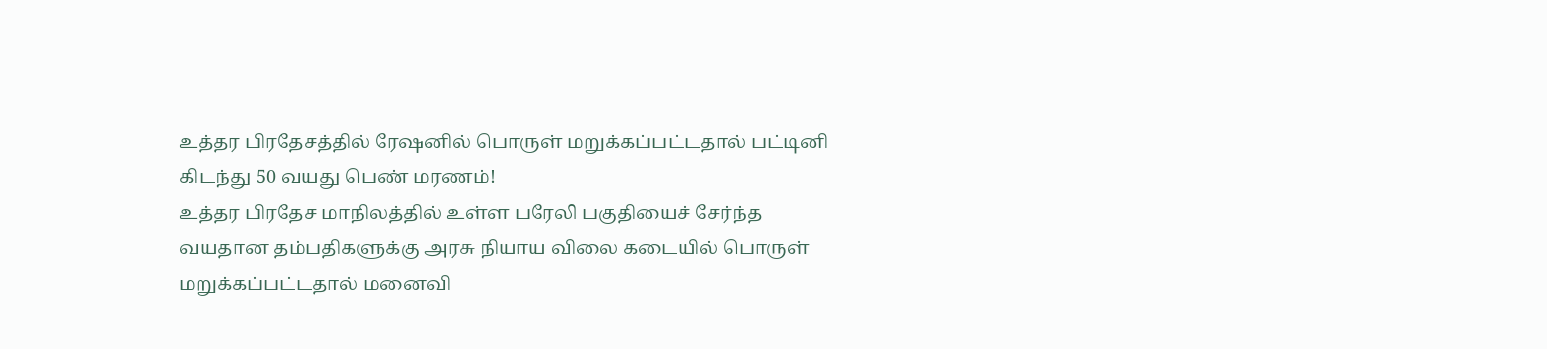உத்தர பிரதேசத்தில் ரேஷனில் பொருள் மறுக்கப்பட்டதால் பட்டினி கிடந்து 50 வயது பெண் மரணம்!
உத்தர பிரதேச மாநிலத்தில் உள்ள பரேலி பகுதியைச் சேர்ந்த வயதான தம்பதிகளுக்கு அரசு நியாய விலை கடையில் பொருள் மறுக்கப்பட்டதால் மனைவி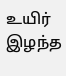உயிர் இழந்த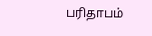பரிதாபம்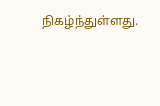நிகழ்ந்துள்ளது.